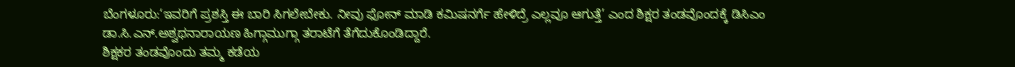ಬೆಂಗಳೂರು:‘ಇವರಿಗೆ ಪ್ರಶಸ್ತಿ ಈ ಬಾರಿ ಸಿಗಲೇಬೇಕು. ನೀವು ಫೋನ್ ಮಾಡಿ ಕಮಿಷನರ್ಗೆ ಹೇಳಿದ್ರೆ ಎಲ್ಲವೂ ಆಗುತ್ತೆ’ ಎಂದ ಶಿಕ್ಷರ ತಂಡವೊಂದಕ್ಕೆ ಡಿಸಿಎಂ ಡಾ.ಸಿ.ಎನ್.ಅಶ್ವಥನಾರಾಯಣ ಹಿಗ್ಗಾಮುಗ್ಗಾ ತರಾಟೆಗೆ ತೆಗೆದುಕೊಂಡಿದ್ದಾರೆ.
ಶಿಕ್ಷಕರ ತಂಡವೊಂದು ತಮ್ಮ ಕಡೆಯ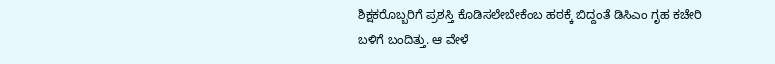ಶಿಕ್ಷಕರೊಬ್ಬರಿಗೆ ಪ್ರಶಸ್ತಿ ಕೊಡಿಸಲೇಬೇಕೆಂಬ ಹಠಕ್ಕೆ ಬಿದ್ದಂತೆ ಡಿಸಿಎಂ ಗೃಹ ಕಚೇರಿ ಬಳಿಗೆ ಬಂದಿತ್ತು. ಆ ವೇಳೆ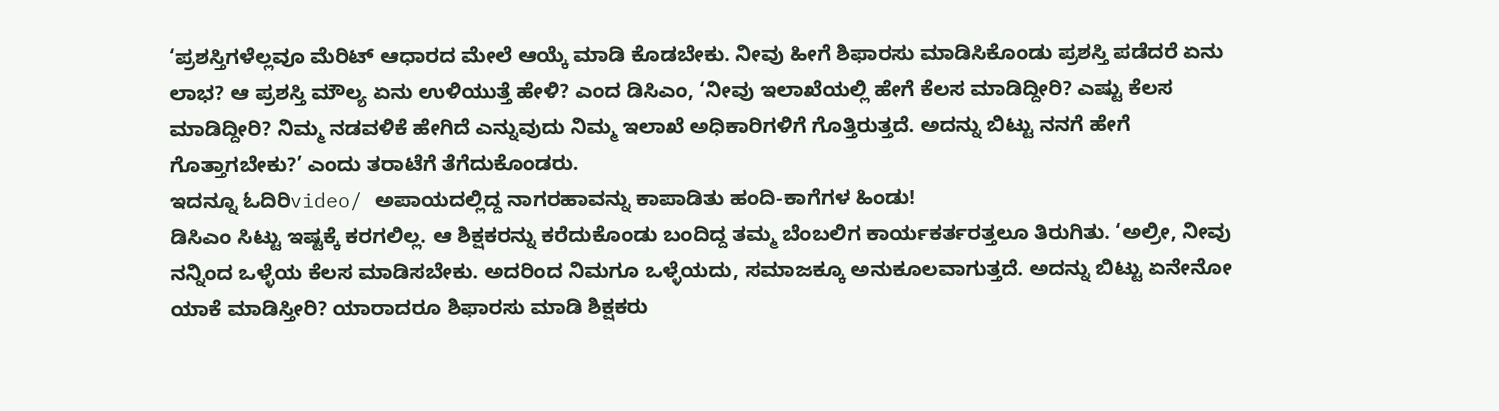‘ಪ್ರಶಸ್ತಿಗಳೆಲ್ಲವೂ ಮೆರಿಟ್ ಆಧಾರದ ಮೇಲೆ ಆಯ್ಕೆ ಮಾಡಿ ಕೊಡಬೇಕು. ನೀವು ಹೀಗೆ ಶಿಫಾರಸು ಮಾಡಿಸಿಕೊಂಡು ಪ್ರಶಸ್ತಿ ಪಡೆದರೆ ಏನು ಲಾಭ? ಆ ಪ್ರಶಸ್ತಿ ಮೌಲ್ಯ ಏನು ಉಳಿಯುತ್ತೆ ಹೇಳಿ? ಎಂದ ಡಿಸಿಎಂ, ‘ನೀವು ಇಲಾಖೆಯಲ್ಲಿ ಹೇಗೆ ಕೆಲಸ ಮಾಡಿದ್ದೀರಿ? ಎಷ್ಟು ಕೆಲಸ ಮಾಡಿದ್ದೀರಿ? ನಿಮ್ಮ ನಡವಳಿಕೆ ಹೇಗಿದೆ ಎನ್ನುವುದು ನಿಮ್ಮ ಇಲಾಖೆ ಅಧಿಕಾರಿಗಳಿಗೆ ಗೊತ್ತಿರುತ್ತದೆ. ಅದನ್ನು ಬಿಟ್ಟು ನನಗೆ ಹೇಗೆ ಗೊತ್ತಾಗಬೇಕು?’ ಎಂದು ತರಾಟೆಗೆ ತೆಗೆದುಕೊಂಡರು.
ಇದನ್ನೂ ಓದಿರಿvideo/ ಅಪಾಯದಲ್ಲಿದ್ದ ನಾಗರಹಾವನ್ನು ಕಾಪಾಡಿತು ಹಂದಿ-ಕಾಗೆಗಳ ಹಿಂಡು!
ಡಿಸಿಎಂ ಸಿಟ್ಟು ಇಷ್ಟಕ್ಕೆ ಕರಗಲಿಲ್ಲ. ಆ ಶಿಕ್ಷಕರನ್ನು ಕರೆದುಕೊಂಡು ಬಂದಿದ್ದ ತಮ್ಮ ಬೆಂಬಲಿಗ ಕಾರ್ಯಕರ್ತರತ್ತಲೂ ತಿರುಗಿತು. ‘ಅಲ್ರೀ, ನೀವು ನನ್ನಿಂದ ಒಳ್ಳೆಯ ಕೆಲಸ ಮಾಡಿಸಬೇಕು. ಅದರಿಂದ ನಿಮಗೂ ಒಳ್ಳೆಯದು, ಸಮಾಜಕ್ಕೂ ಅನುಕೂಲವಾಗುತ್ತದೆ. ಅದನ್ನು ಬಿಟ್ಟು ಏನೇನೋ ಯಾಕೆ ಮಾಡಿಸ್ತೀರಿ? ಯಾರಾದರೂ ಶಿಫಾರಸು ಮಾಡಿ ಶಿಕ್ಷಕರು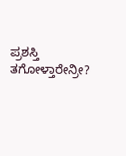ಪ್ರಶಸ್ತಿ ತಗೋಳ್ತಾರೇನ್ರೀ?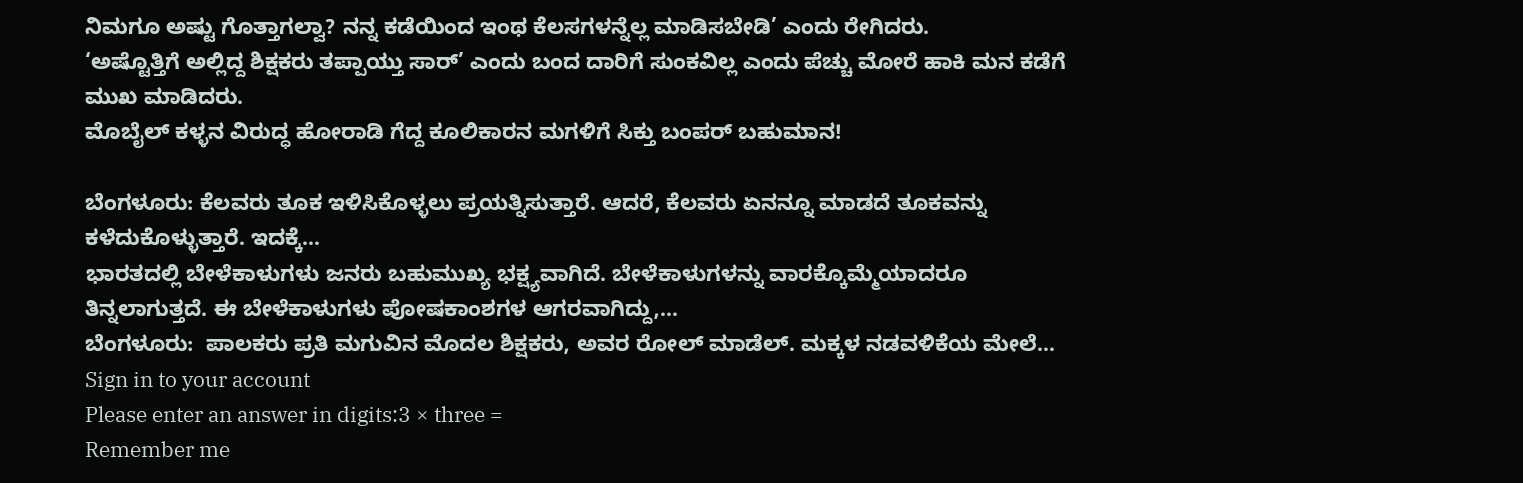ನಿಮಗೂ ಅಷ್ಟು ಗೊತ್ತಾಗಲ್ವಾ? ನನ್ನ ಕಡೆಯಿಂದ ಇಂಥ ಕೆಲಸಗಳನ್ನೆಲ್ಲ ಮಾಡಿಸಬೇಡಿ’ ಎಂದು ರೇಗಿದರು.
‘ಅಷ್ಟೊತ್ತಿಗೆ ಅಲ್ಲಿದ್ದ ಶಿಕ್ಷಕರು ತಪ್ಪಾಯ್ತು ಸಾರ್’ ಎಂದು ಬಂದ ದಾರಿಗೆ ಸುಂಕವಿಲ್ಲ ಎಂದು ಪೆಚ್ಚು ಮೋರೆ ಹಾಕಿ ಮನ ಕಡೆಗೆ ಮುಖ ಮಾಡಿದರು.
ಮೊಬೈಲ್ ಕಳ್ಳನ ವಿರುದ್ಧ ಹೋರಾಡಿ ಗೆದ್ದ ಕೂಲಿಕಾರನ ಮಗಳಿಗೆ ಸಿಕ್ತು ಬಂಪರ್ ಬಹುಮಾನ!

ಬೆಂಗಳೂರು: ಕೆಲವರು ತೂಕ ಇಳಿಸಿಕೊಳ್ಳಲು ಪ್ರಯತ್ನಿಸುತ್ತಾರೆ. ಆದರೆ, ಕೆಲವರು ಏನನ್ನೂ ಮಾಡದೆ ತೂಕವನ್ನು ಕಳೆದುಕೊಳ್ಳುತ್ತಾರೆ. ಇದಕ್ಕೆ…
ಭಾರತದಲ್ಲಿ ಬೇಳೆಕಾಳುಗಳು ಜನರು ಬಹುಮುಖ್ಯ ಭಕ್ಷ್ಯವಾಗಿದೆ. ಬೇಳೆಕಾಳುಗಳನ್ನು ವಾರಕ್ಕೊಮ್ಮೆಯಾದರೂ ತಿನ್ನಲಾಗುತ್ತದೆ. ಈ ಬೇಳೆಕಾಳುಗಳು ಪೋಷಕಾಂಶಗಳ ಆಗರವಾಗಿದ್ದು,…
ಬೆಂಗಳೂರು:  ಪಾಲಕರು ಪ್ರತಿ ಮಗುವಿನ ಮೊದಲ ಶಿಕ್ಷಕರು, ಅವರ ರೋಲ್ ಮಾಡೆಲ್. ಮಕ್ಕಳ ನಡವಳಿಕೆಯ ಮೇಲೆ…
Sign in to your account
Please enter an answer in digits:3 × three =
Remember me